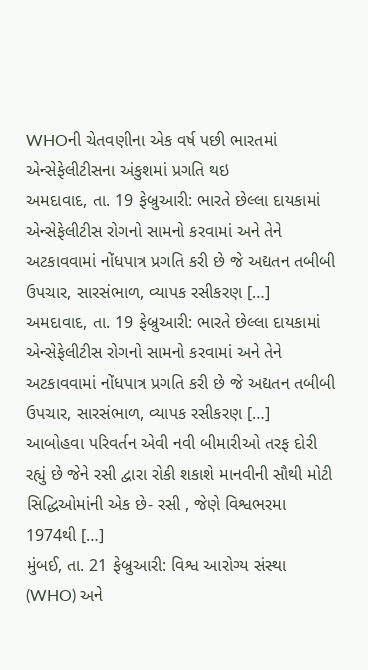WHOની ચેતવણીના એક વર્ષ પછી ભારતમાં એન્સેફેલીટીસના અંકુશમાં પ્રગતિ થઇ
અમદાવાદ, તા. 19 ફેબ્રુઆરી: ભારતે છેલ્લા દાયકામાં એન્સેફેલીટીસ રોગનો સામનો કરવામાં અને તેને અટકાવવામાં નોંધપાત્ર પ્રગતિ કરી છે જે અદ્યતન તબીબી ઉપચાર, સારસંભાળ, વ્યાપક રસીકરણ […]
અમદાવાદ, તા. 19 ફેબ્રુઆરી: ભારતે છેલ્લા દાયકામાં એન્સેફેલીટીસ રોગનો સામનો કરવામાં અને તેને અટકાવવામાં નોંધપાત્ર પ્રગતિ કરી છે જે અદ્યતન તબીબી ઉપચાર, સારસંભાળ, વ્યાપક રસીકરણ […]
આબોહવા પરિવર્તન એવી નવી બીમારીઓ તરફ દોરી રહ્યું છે જેને રસી દ્વારા રોકી શકાશે માનવીની સૌથી મોટી સિદ્ધિઓમાંની એક છે- રસી , જેણે વિશ્વભરમા 1974થી […]
મુંબઈ, તા. 21 ફેબ્રુઆરી: વિશ્વ આરોગ્ય સંસ્થા (WHO) અને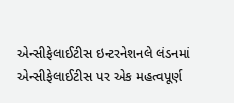એન્સીફેલાઈટીસ ઇન્ટરનેશનલે લંડનમાં એન્સીફેલાઈટીસ પર એક મહત્વપૂર્ણ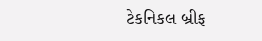ટેકનિકલ બ્રીફ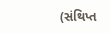(સંથિપ્ત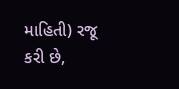માહિતી) રજૂ કરી છે,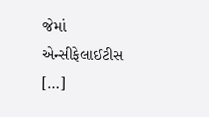જેમાં એન્સીફેલાઈટીસ […]